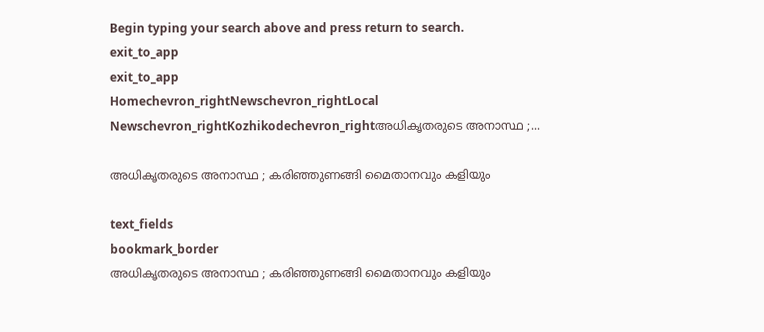Begin typing your search above and press return to search.
exit_to_app
exit_to_app
Homechevron_rightNewschevron_rightLocal Newschevron_rightKozhikodechevron_rightഅധികൃതരുടെ അനാസ്ഥ ;...

അധികൃതരുടെ അനാസ്ഥ ; കരിഞ്ഞുണങ്ങി മൈതാനവും കളിയും

text_fields
bookmark_border
അധികൃതരുടെ അനാസ്ഥ ; കരിഞ്ഞുണങ്ങി മൈതാനവും കളിയും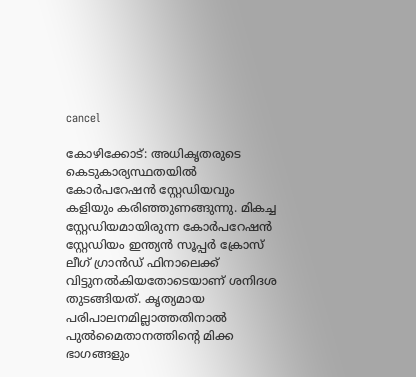cancel

കോഴിക്കോട്: അധികൃതരുടെ കെടുകാര്യസ്ഥതയിൽ കോർപറേഷൻ സ്റ്റേഡിയവും കളിയും കരിഞ്ഞുണങ്ങുന്നു. മികച്ച സ്റ്റേഡിയമായിരുന്ന കോര്‍പറേഷന്‍ സ്റ്റേഡിയം ഇന്ത്യന്‍ സൂപ്പര്‍ ക്രോസ് ലീഗ് ഗ്രാന്‍ഡ് ഫിനാലെക്ക് വിട്ടുനല്‍കിയതോടെയാണ് ശനിദശ തുടങ്ങിയത്. കൃത്യമായ പരിപാലനമില്ലാത്തതിനാൽ പുൽമൈതാനത്തിന്റെ മിക്ക ഭാഗങ്ങളും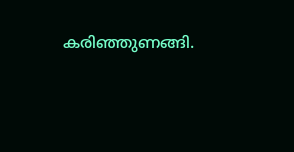കരിഞ്ഞുണങ്ങി.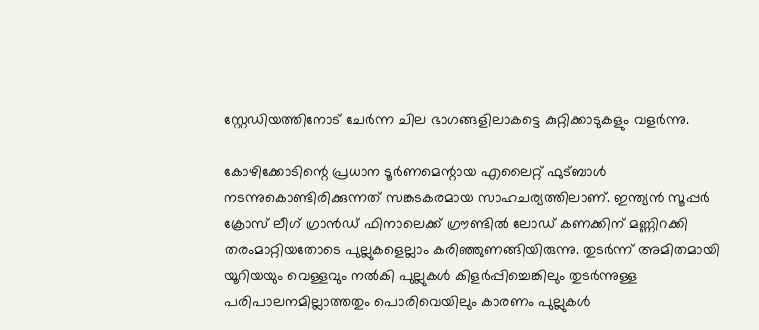സ്റ്റേഡിയത്തിനോട് ചേർന്ന ചില ഭാഗങ്ങളിലാകട്ടെ കുറ്റിക്കാടുകളും വളർന്നു.

കോഴിക്കോടിന്റെ പ്രധാന ടൂർണമെന്റായ എലൈറ്റ് ഫുട്ബാൾ നടന്നുകൊണ്ടിരിക്കുന്നത് സങ്കടകരമായ സാഹചര്യത്തിലാണ്. ഇന്ത്യന്‍ സൂപ്പര്‍ ക്രോസ് ലീഗ് ഗ്രാന്‍ഡ് ഫിനാലെക്ക് ഗ്രൗണ്ടിൽ ലോഡ് കണക്കിന് മണ്ണിറക്കി തരംമാറ്റിയതോടെ പുല്ലുകളെല്ലാം കരിഞ്ഞുണങ്ങിയിരുന്നു. തുടർന്ന് അമിതമായി യൂറിയയും വെള്ളവും നൽകി പുല്ലുകൾ കിളർപ്പിച്ചെങ്കിലും തുടർന്നുള്ള പരിപാലനമില്ലാത്തതും പൊരിവെയിലും കാരണം പുല്ലുകൾ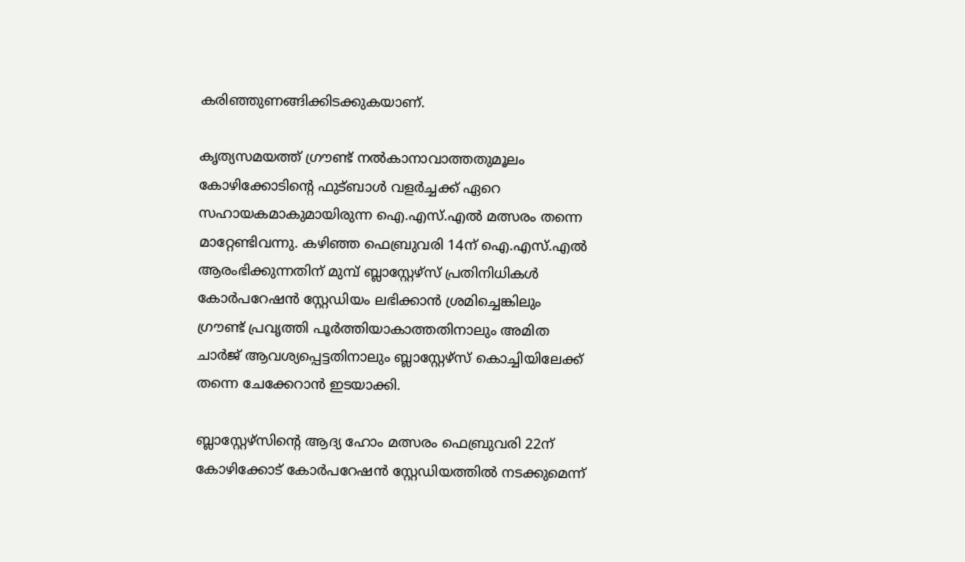കരിഞ്ഞുണങ്ങിക്കിടക്കുകയാണ്.

കൃത്യസമയത്ത് ഗ്രൗണ്ട് നൽകാനാവാത്തതുമൂലം കോഴിക്കോടിന്റെ ഫുട്ബാൾ വളർച്ചക്ക് ഏറെ സഹായകമാകുമായിരുന്ന ഐ.എസ്.എല്‍ മത്സരം തന്നെ മാറ്റേണ്ടിവന്നു. കഴിഞ്ഞ ഫെബ്രുവരി 14ന് ഐ.എസ്.എൽ ആരംഭിക്കുന്നതിന് മുമ്പ് ബ്ലാസ്റ്റേഴ്സ് പ്രതിനിധികൾ കോർപറേഷൻ സ്റ്റേഡിയം ലഭിക്കാൻ ശ്രമിച്ചെങ്കിലും ഗ്രൗണ്ട് പ്രവൃത്തി പൂർത്തിയാകാത്തതിനാലും അമിത ചാർജ് ആവശ്യപ്പെട്ടതിനാലും ബ്ലാസ്റ്റേഴ്സ് കൊച്ചിയിലേക്ക് തന്നെ ചേക്കേറാൻ ഇടയാക്കി.

ബ്ലാസ്റ്റേഴ്‌സിന്റെ ആദ്യ ഹോം മത്സരം ഫെബ്രുവരി 22ന് കോഴിക്കോട് കോർപറേഷൻ സ്റ്റേഡിയത്തില്‍ നടക്കുമെന്ന്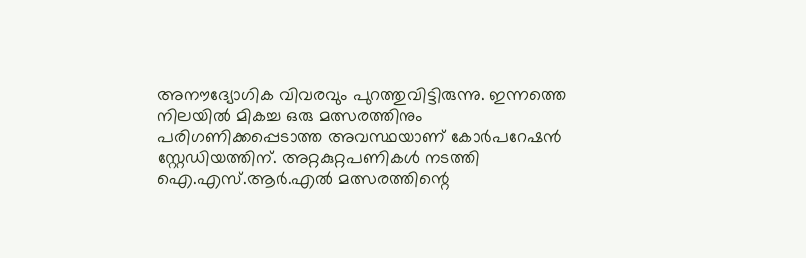അനൗദ്യോഗിക വിവരവും പുറത്തുവിട്ടിരുന്നു. ഇന്നത്തെ നിലയിൽ മികച്ച ഒരു മത്സരത്തിനും പരിഗണിക്കപ്പെടാത്ത അവസ്ഥയാണ് കോർപറേഷൻ സ്റ്റേഡിയത്തിന്. അറ്റകുറ്റപണികൾ നടത്തി ഐ.എസ്.ആര്‍.എല്‍ മത്സരത്തിന്റെ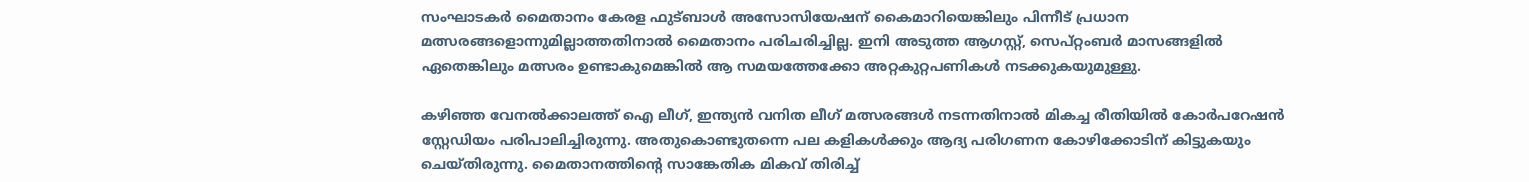സംഘാടകർ മൈതാനം കേരള ഫുട്ബാൾ അസോസിയേഷന് കൈമാറിയെങ്കിലും പിന്നീട് പ്രധാന മത്സരങ്ങളൊന്നുമില്ലാത്തതിനാൽ മൈതാനം പരിചരിച്ചില്ല. ഇനി അടുത്ത ആഗസ്റ്റ്, സെപ്റ്റംബർ മാസങ്ങളിൽ ഏതെങ്കിലും മത്സരം ഉണ്ടാകുമെങ്കിൽ ആ സമയത്തേക്കോ അറ്റകുറ്റപണികൾ നടക്കുകയുമുള്ളു.

കഴിഞ്ഞ വേനൽക്കാലത്ത് ഐ ലീഗ്, ഇന്ത്യൻ വനിത ലീഗ് മത്സരങ്ങൾ നടന്നതിനാൽ മികച്ച രീതിയിൽ കോർപറേഷൻ സ്റ്റേഡിയം പരിപാലിച്ചിരുന്നു. അതുകൊണ്ടുതന്നെ പല കളികൾക്കും ആദ്യ പരിഗണന കോഴിക്കോടിന് കിട്ടുകയും ചെയ്തിരുന്നു. മൈതാനത്തിന്റെ സാങ്കേതിക മികവ് തിരിച്ച്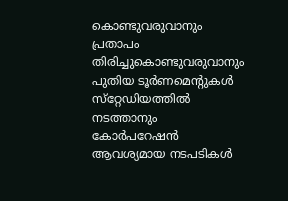കൊണ്ടുവരുവാനും പ്രതാപം തിരിച്ചുകൊണ്ടുവരുവാനും പുതിയ ടൂർണമെന്റുകൾ സ്‌റ്റേഡിയത്തിൽ നടത്താനും കോർപറേഷൻ ആവശ്യമായ നടപടികൾ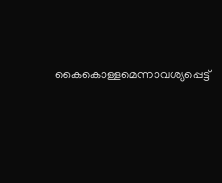കൈകൊള്ളമെന്നാവശ്യപ്പെട്ട്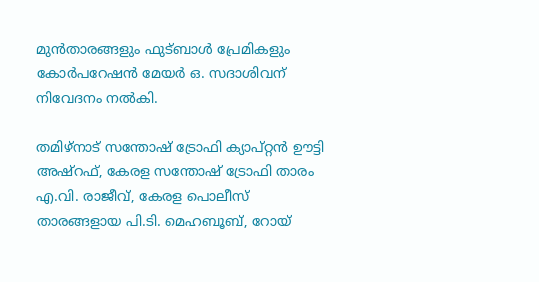മുൻതാരങ്ങളും ഫുട്ബാൾ പ്രേമികളും കോർപറേഷൻ മേയർ ഒ. സദാശിവന് നിവേദനം നൽകി.

തമിഴ്നാട് സന്തോഷ് ട്രോഫി ക്യാപ്റ്റൻ ഊട്ടി അഷ്‌റഫ്, കേരള സന്തോഷ് ട്രോഫി താരം എ.വി. രാജീവ്, കേരള പൊലീസ് താരങ്ങളായ പി.ടി. മെഹബൂബ്, റോയ്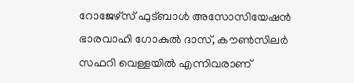റോജേഴ്സ് ഫുട്ബാൾ അസോസിയേഷൻ ഭാരവാഹി ഗോകുൽ ദാസ്, കൗൺസിലർ സഫറി വെള്ളയിൽ എന്നിവരാണ്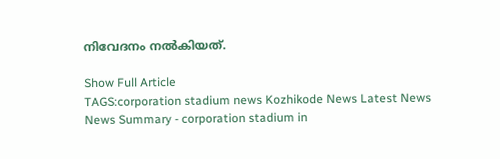നിവേദനം നൽകിയത്.

Show Full Article
TAGS:corporation stadium news Kozhikode News Latest News
News Summary - corporation stadium in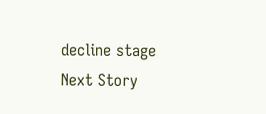decline stage
Next Story